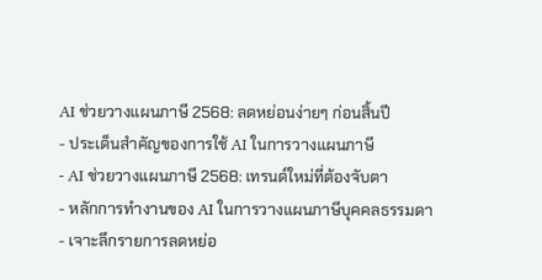AI ช่วยวางแผนภาษี 2568: ลดหย่อนง่ายๆ ก่อนสิ้นปี
- ประเด็นสำคัญของการใช้ AI ในการวางแผนภาษี
- AI ช่วยวางแผนภาษี 2568: เทรนด์ใหม่ที่ต้องจับตา
- หลักการทำงานของ AI ในการวางแผนภาษีบุคคลธรรมดา
- เจาะลึกรายการลดหย่อ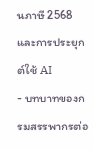นภาษี 2568 และการประยุกต์ใช้ AI
- บทบาทของกรมสรรพากรต่อ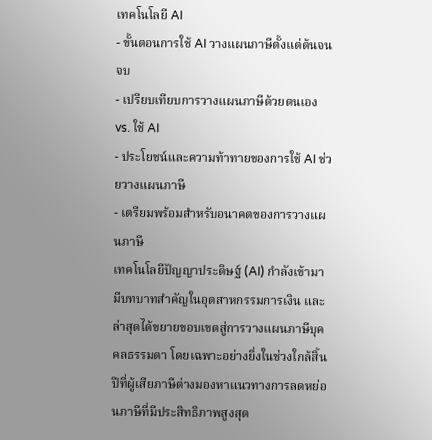เทคโนโลยี AI
- ขั้นตอนการใช้ AI วางแผนภาษีตั้งแต่ต้นจนจบ
- เปรียบเทียบการวางแผนภาษีด้วยตนเอง vs. ใช้ AI
- ประโยชน์และความท้าทายของการใช้ AI ช่วยวางแผนภาษี
- เตรียมพร้อมสำหรับอนาคตของการวางแผนภาษี
เทคโนโลยีปัญญาประดิษฐ์ (AI) กำลังเข้ามามีบทบาทสำคัญในอุตสาหกรรมการเงิน และล่าสุดได้ขยายขอบเขตสู่การวางแผนภาษีบุคคลธรรมดา โดยเฉพาะอย่างยิ่งในช่วงใกล้สิ้นปีที่ผู้เสียภาษีต่างมองหาแนวทางการลดหย่อนภาษีที่มีประสิทธิภาพสูงสุด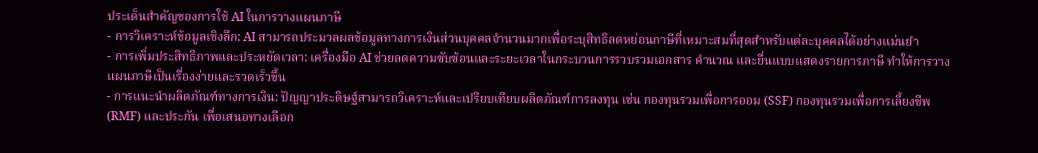ประเด็นสำคัญของการใช้ AI ในการวางแผนภาษี
- การวิเคราะห์ข้อมูลเชิงลึก: AI สามารถประมวลผลข้อมูลทางการเงินส่วนบุคคลจำนวนมากเพื่อระบุสิทธิลดหย่อนภาษีที่เหมาะสมที่สุดสำหรับแต่ละบุคคลได้อย่างแม่นยำ
- การเพิ่มประสิทธิภาพและประหยัดเวลา: เครื่องมือ AI ช่วยลดความซับซ้อนและระยะเวลาในกระบวนการรวบรวมเอกสาร คำนวณ และยื่นแบบแสดงรายการภาษี ทำให้การวางแผนภาษีเป็นเรื่องง่ายและรวดเร็วขึ้น
- การแนะนำผลิตภัณฑ์ทางการเงิน: ปัญญาประดิษฐ์สามารถวิเคราะห์และเปรียบเทียบผลิตภัณฑ์การลงทุน เช่น กองทุนรวมเพื่อการออม (SSF) กองทุนรวมเพื่อการเลี้ยงชีพ (RMF) และประกัน เพื่อเสนอทางเลือก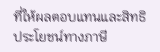ที่ให้ผลตอบแทนและสิทธิประโยชน์ทางภาษี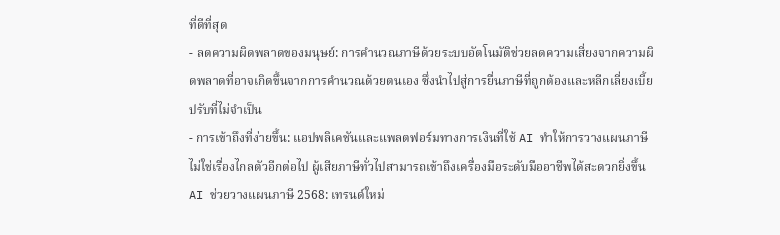ที่ดีที่สุด
- ลดความผิดพลาดของมนุษย์: การคำนวณภาษีด้วยระบบอัตโนมัติช่วยลดความเสี่ยงจากความผิดพลาดที่อาจเกิดขึ้นจากการคำนวณด้วยตนเอง ซึ่งนำไปสู่การยื่นภาษีที่ถูกต้องและหลีกเลี่ยงเบี้ยปรับที่ไม่จำเป็น
- การเข้าถึงที่ง่ายขึ้น: แอปพลิเคชันและแพลตฟอร์มทางการเงินที่ใช้ AI ทำให้การวางแผนภาษีไม่ใช่เรื่องไกลตัวอีกต่อไป ผู้เสียภาษีทั่วไปสามารถเข้าถึงเครื่องมือระดับมืออาชีพได้สะดวกยิ่งขึ้น
AI ช่วยวางแผนภาษี 2568: เทรนด์ใหม่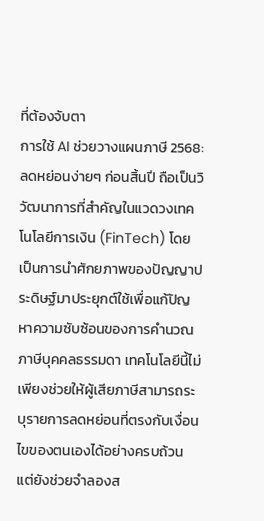ที่ต้องจับตา
การใช้ AI ช่วยวางแผนภาษี 2568: ลดหย่อนง่ายๆ ก่อนสิ้นปี ถือเป็นวิวัฒนาการที่สำคัญในแวดวงเทคโนโลยีการเงิน (FinTech) โดยเป็นการนำศักยภาพของปัญญาประดิษฐ์มาประยุกต์ใช้เพื่อแก้ปัญหาความซับซ้อนของการคำนวณภาษีบุคคลธรรมดา เทคโนโลยีนี้ไม่เพียงช่วยให้ผู้เสียภาษีสามารถระบุรายการลดหย่อนที่ตรงกับเงื่อนไขของตนเองได้อย่างครบถ้วน แต่ยังช่วยจำลองส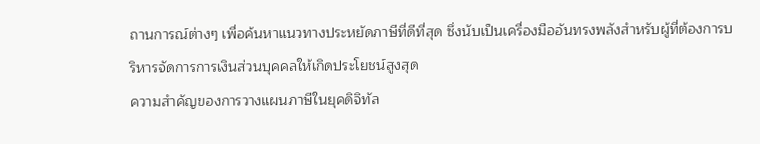ถานการณ์ต่างๆ เพื่อค้นหาแนวทางประหยัดภาษีที่ดีที่สุด ซึ่งนับเป็นเครื่องมืออันทรงพลังสำหรับผู้ที่ต้องการบริหารจัดการการเงินส่วนบุคคลให้เกิดประโยชน์สูงสุด
ความสำคัญของการวางแผนภาษีในยุคดิจิทัล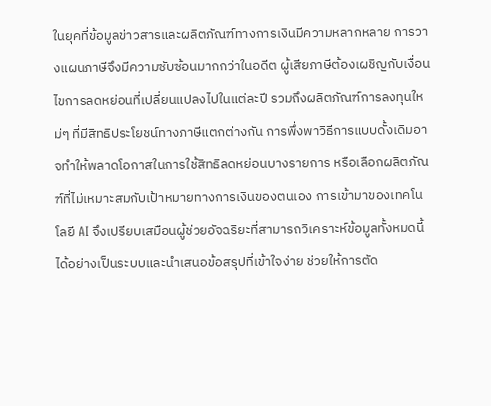ในยุคที่ข้อมูลข่าวสารและผลิตภัณฑ์ทางการเงินมีความหลากหลาย การวางแผนภาษีจึงมีความซับซ้อนมากกว่าในอดีต ผู้เสียภาษีต้องเผชิญกับเงื่อนไขการลดหย่อนที่เปลี่ยนแปลงไปในแต่ละปี รวมถึงผลิตภัณฑ์การลงทุนใหม่ๆ ที่มีสิทธิประโยชน์ทางภาษีแตกต่างกัน การพึ่งพาวิธีการแบบดั้งเดิมอาจทำให้พลาดโอกาสในการใช้สิทธิลดหย่อนบางรายการ หรือเลือกผลิตภัณฑ์ที่ไม่เหมาะสมกับเป้าหมายทางการเงินของตนเอง การเข้ามาของเทคโนโลยี AI จึงเปรียบเสมือนผู้ช่วยอัจฉริยะที่สามารถวิเคราะห์ข้อมูลทั้งหมดนี้ได้อย่างเป็นระบบและนำเสนอข้อสรุปที่เข้าใจง่าย ช่วยให้การตัด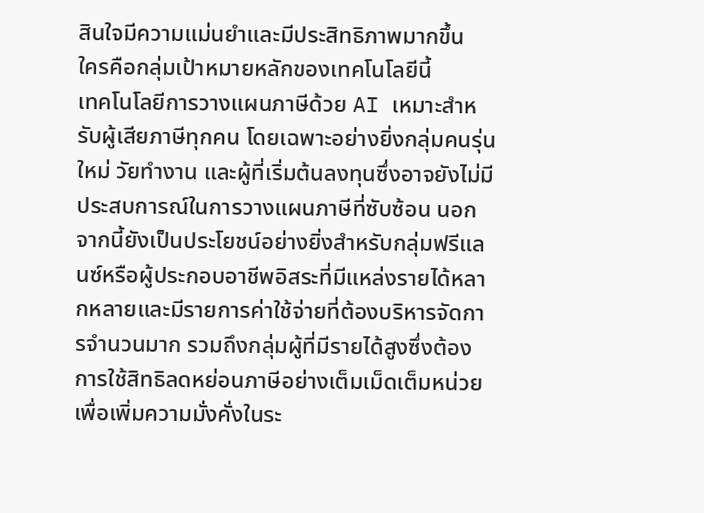สินใจมีความแม่นยำและมีประสิทธิภาพมากขึ้น
ใครคือกลุ่มเป้าหมายหลักของเทคโนโลยีนี้
เทคโนโลยีการวางแผนภาษีด้วย AI เหมาะสำหรับผู้เสียภาษีทุกคน โดยเฉพาะอย่างยิ่งกลุ่มคนรุ่นใหม่ วัยทำงาน และผู้ที่เริ่มต้นลงทุนซึ่งอาจยังไม่มีประสบการณ์ในการวางแผนภาษีที่ซับซ้อน นอกจากนี้ยังเป็นประโยชน์อย่างยิ่งสำหรับกลุ่มฟรีแลนซ์หรือผู้ประกอบอาชีพอิสระที่มีแหล่งรายได้หลากหลายและมีรายการค่าใช้จ่ายที่ต้องบริหารจัดการจำนวนมาก รวมถึงกลุ่มผู้ที่มีรายได้สูงซึ่งต้องการใช้สิทธิลดหย่อนภาษีอย่างเต็มเม็ดเต็มหน่วยเพื่อเพิ่มความมั่งคั่งในระ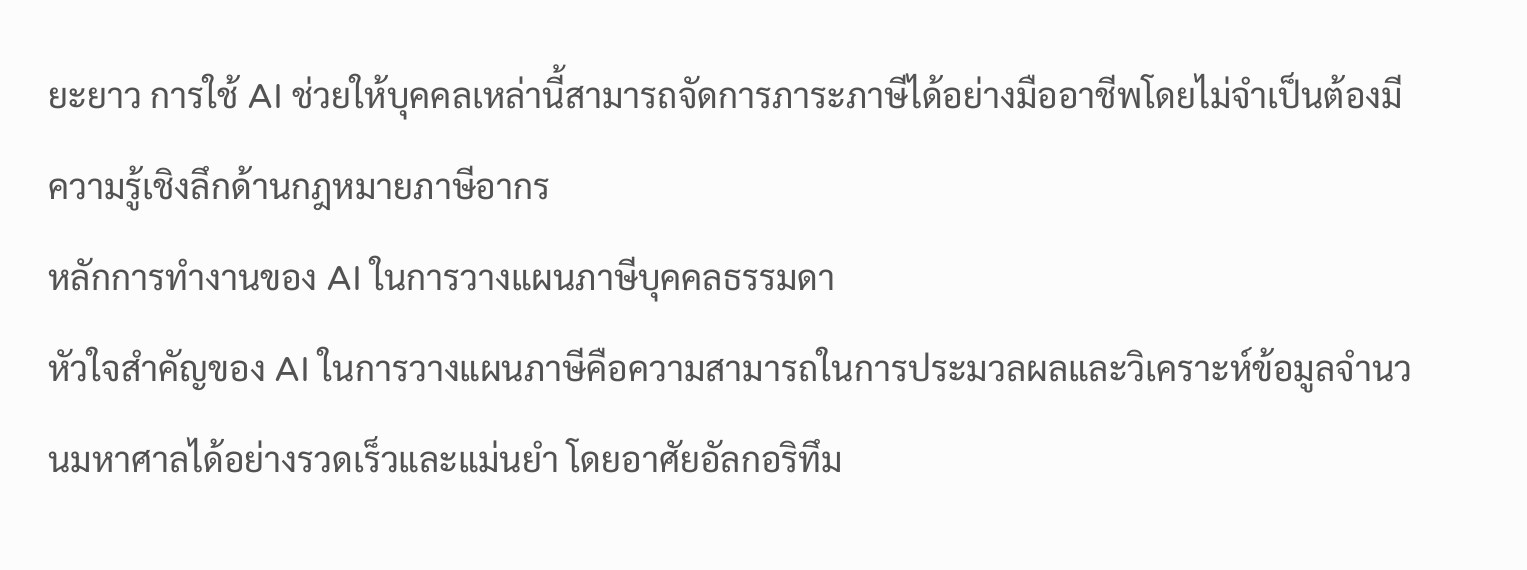ยะยาว การใช้ AI ช่วยให้บุคคลเหล่านี้สามารถจัดการภาระภาษีได้อย่างมืออาชีพโดยไม่จำเป็นต้องมีความรู้เชิงลึกด้านกฎหมายภาษีอากร
หลักการทำงานของ AI ในการวางแผนภาษีบุคคลธรรมดา
หัวใจสำคัญของ AI ในการวางแผนภาษีคือความสามารถในการประมวลผลและวิเคราะห์ข้อมูลจำนวนมหาศาลได้อย่างรวดเร็วและแม่นยำ โดยอาศัยอัลกอริทึม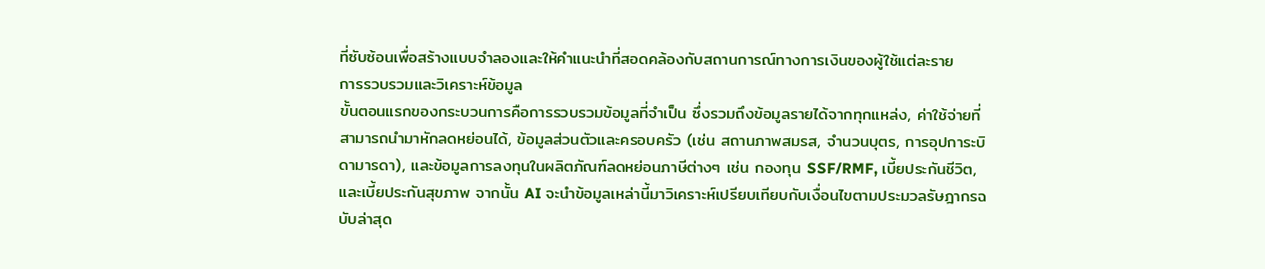ที่ซับซ้อนเพื่อสร้างแบบจำลองและให้คำแนะนำที่สอดคล้องกับสถานการณ์ทางการเงินของผู้ใช้แต่ละราย
การรวบรวมและวิเคราะห์ข้อมูล
ขั้นตอนแรกของกระบวนการคือการรวบรวมข้อมูลที่จำเป็น ซึ่งรวมถึงข้อมูลรายได้จากทุกแหล่ง, ค่าใช้จ่ายที่สามารถนำมาหักลดหย่อนได้, ข้อมูลส่วนตัวและครอบครัว (เช่น สถานภาพสมรส, จำนวนบุตร, การอุปการะบิดามารดา), และข้อมูลการลงทุนในผลิตภัณฑ์ลดหย่อนภาษีต่างๆ เช่น กองทุน SSF/RMF, เบี้ยประกันชีวิต, และเบี้ยประกันสุขภาพ จากนั้น AI จะนำข้อมูลเหล่านี้มาวิเคราะห์เปรียบเทียบกับเงื่อนไขตามประมวลรัษฎากรฉบับล่าสุด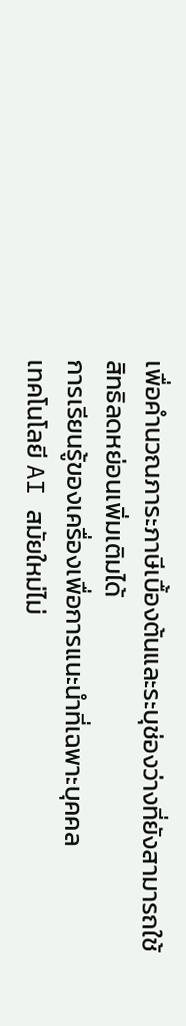เพื่อคำนวณภาระภาษีเบื้องต้นและระบุช่องว่างที่ยังสามารถใช้สิทธิลดหย่อนเพิ่มเติมได้
การเรียนรู้ของเครื่องเพื่อการแนะนำที่เฉพาะบุคคล
เทคโนโลยี AI สมัยใหม่ไม่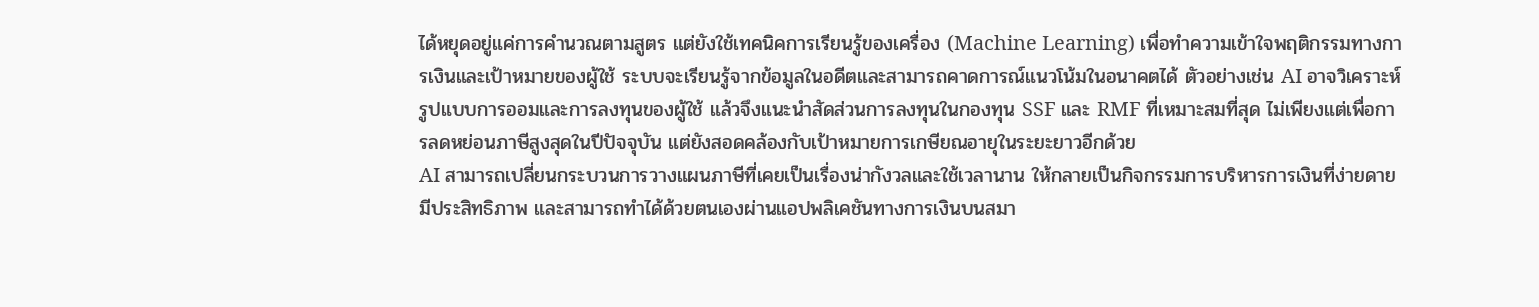ได้หยุดอยู่แค่การคำนวณตามสูตร แต่ยังใช้เทคนิคการเรียนรู้ของเครื่อง (Machine Learning) เพื่อทำความเข้าใจพฤติกรรมทางการเงินและเป้าหมายของผู้ใช้ ระบบจะเรียนรู้จากข้อมูลในอดีตและสามารถคาดการณ์แนวโน้มในอนาคตได้ ตัวอย่างเช่น AI อาจวิเคราะห์รูปแบบการออมและการลงทุนของผู้ใช้ แล้วจึงแนะนำสัดส่วนการลงทุนในกองทุน SSF และ RMF ที่เหมาะสมที่สุด ไม่เพียงแต่เพื่อการลดหย่อนภาษีสูงสุดในปีปัจจุบัน แต่ยังสอดคล้องกับเป้าหมายการเกษียณอายุในระยะยาวอีกด้วย
AI สามารถเปลี่ยนกระบวนการวางแผนภาษีที่เคยเป็นเรื่องน่ากังวลและใช้เวลานาน ให้กลายเป็นกิจกรรมการบริหารการเงินที่ง่ายดาย มีประสิทธิภาพ และสามารถทำได้ด้วยตนเองผ่านแอปพลิเคชันทางการเงินบนสมา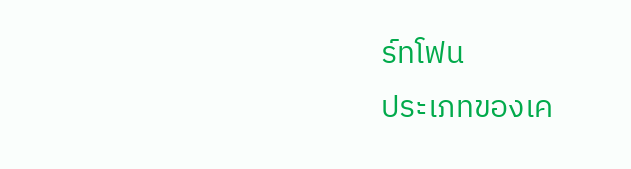ร์ทโฟน
ประเภทของเค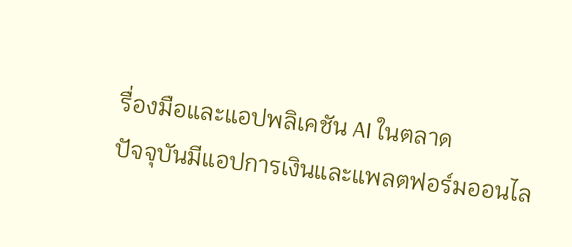รื่องมือและแอปพลิเคชัน AI ในตลาด
ปัจจุบันมีแอปการเงินและแพลตฟอร์มออนไล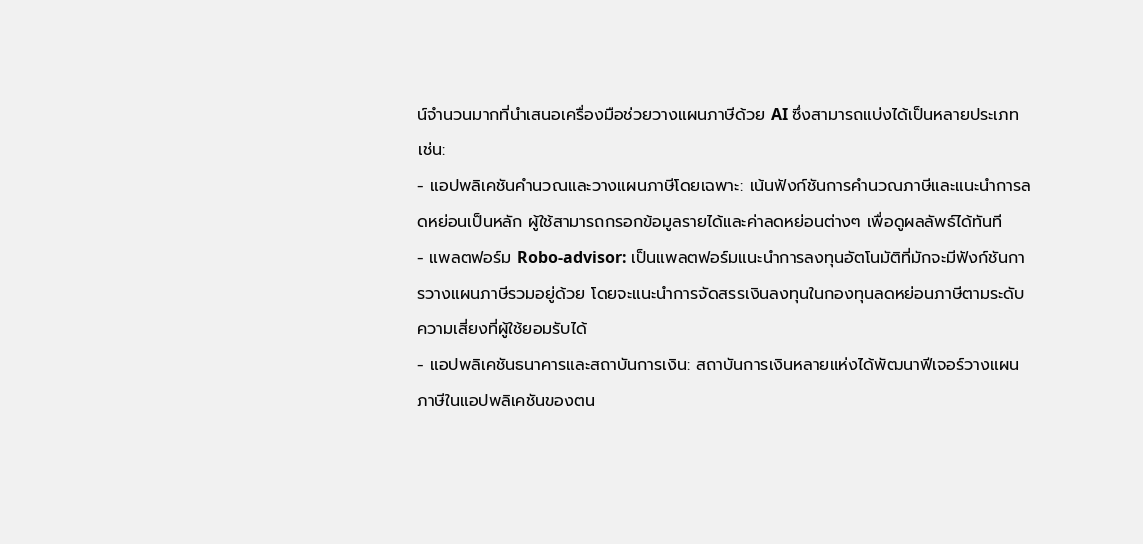น์จำนวนมากที่นำเสนอเครื่องมือช่วยวางแผนภาษีด้วย AI ซึ่งสามารถแบ่งได้เป็นหลายประเภท เช่น:
- แอปพลิเคชันคำนวณและวางแผนภาษีโดยเฉพาะ: เน้นฟังก์ชันการคำนวณภาษีและแนะนำการลดหย่อนเป็นหลัก ผู้ใช้สามารถกรอกข้อมูลรายได้และค่าลดหย่อนต่างๆ เพื่อดูผลลัพธ์ได้ทันที
- แพลตฟอร์ม Robo-advisor: เป็นแพลตฟอร์มแนะนำการลงทุนอัตโนมัติที่มักจะมีฟังก์ชันการวางแผนภาษีรวมอยู่ด้วย โดยจะแนะนำการจัดสรรเงินลงทุนในกองทุนลดหย่อนภาษีตามระดับความเสี่ยงที่ผู้ใช้ยอมรับได้
- แอปพลิเคชันธนาคารและสถาบันการเงิน: สถาบันการเงินหลายแห่งได้พัฒนาฟีเจอร์วางแผนภาษีในแอปพลิเคชันของตน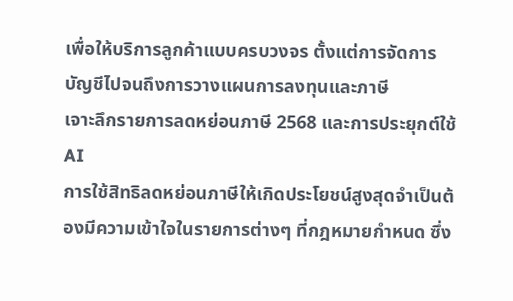เพื่อให้บริการลูกค้าแบบครบวงจร ตั้งแต่การจัดการบัญชีไปจนถึงการวางแผนการลงทุนและภาษี
เจาะลึกรายการลดหย่อนภาษี 2568 และการประยุกต์ใช้ AI
การใช้สิทธิลดหย่อนภาษีให้เกิดประโยชน์สูงสุดจำเป็นต้องมีความเข้าใจในรายการต่างๆ ที่กฎหมายกำหนด ซึ่ง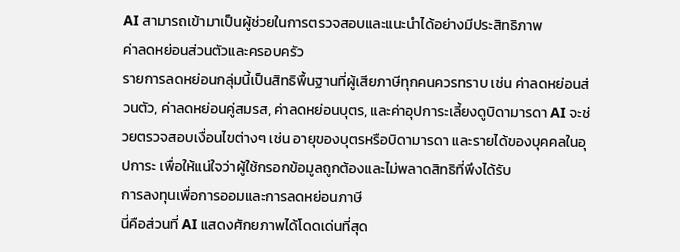AI สามารถเข้ามาเป็นผู้ช่วยในการตรวจสอบและแนะนำได้อย่างมีประสิทธิภาพ
ค่าลดหย่อนส่วนตัวและครอบครัว
รายการลดหย่อนกลุ่มนี้เป็นสิทธิพื้นฐานที่ผู้เสียภาษีทุกคนควรทราบ เช่น ค่าลดหย่อนส่วนตัว, ค่าลดหย่อนคู่สมรส, ค่าลดหย่อนบุตร, และค่าอุปการะเลี้ยงดูบิดามารดา AI จะช่วยตรวจสอบเงื่อนไขต่างๆ เช่น อายุของบุตรหรือบิดามารดา และรายได้ของบุคคลในอุปการะ เพื่อให้แน่ใจว่าผู้ใช้กรอกข้อมูลถูกต้องและไม่พลาดสิทธิที่พึงได้รับ
การลงทุนเพื่อการออมและการลดหย่อนภาษี
นี่คือส่วนที่ AI แสดงศักยภาพได้โดดเด่นที่สุด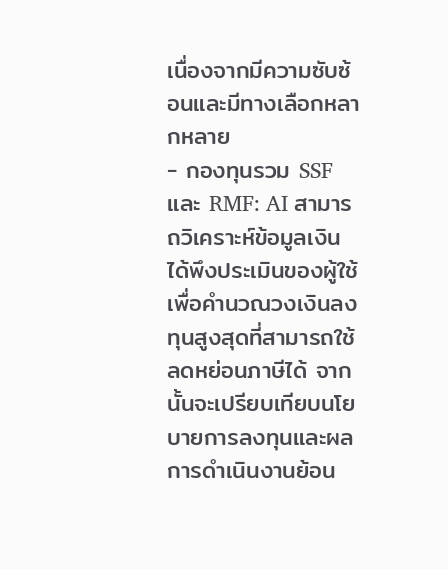เนื่องจากมีความซับซ้อนและมีทางเลือกหลากหลาย
- กองทุนรวม SSF และ RMF: AI สามารถวิเคราะห์ข้อมูลเงินได้พึงประเมินของผู้ใช้ เพื่อคำนวณวงเงินลงทุนสูงสุดที่สามารถใช้ลดหย่อนภาษีได้ จากนั้นจะเปรียบเทียบนโยบายการลงทุนและผลการดำเนินงานย้อน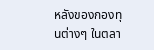หลังของกองทุนต่างๆ ในตลา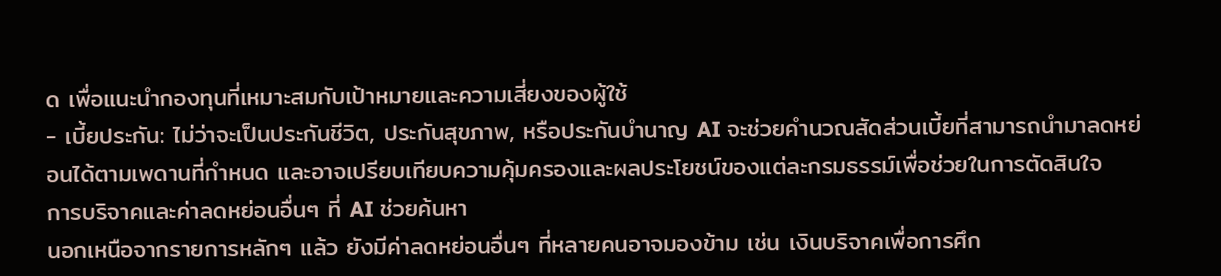ด เพื่อแนะนำกองทุนที่เหมาะสมกับเป้าหมายและความเสี่ยงของผู้ใช้
- เบี้ยประกัน: ไม่ว่าจะเป็นประกันชีวิต, ประกันสุขภาพ, หรือประกันบำนาญ AI จะช่วยคำนวณสัดส่วนเบี้ยที่สามารถนำมาลดหย่อนได้ตามเพดานที่กำหนด และอาจเปรียบเทียบความคุ้มครองและผลประโยชน์ของแต่ละกรมธรรม์เพื่อช่วยในการตัดสินใจ
การบริจาคและค่าลดหย่อนอื่นๆ ที่ AI ช่วยค้นหา
นอกเหนือจากรายการหลักๆ แล้ว ยังมีค่าลดหย่อนอื่นๆ ที่หลายคนอาจมองข้าม เช่น เงินบริจาคเพื่อการศึก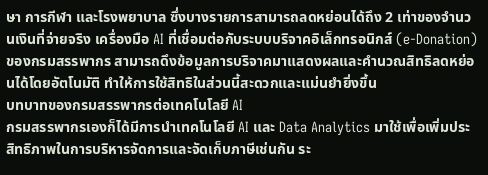ษา การกีฬา และโรงพยาบาล ซึ่งบางรายการสามารถลดหย่อนได้ถึง 2 เท่าของจำนวนเงินที่จ่ายจริง เครื่องมือ AI ที่เชื่อมต่อกับระบบบริจาคอิเล็กทรอนิกส์ (e-Donation) ของกรมสรรพากร สามารถดึงข้อมูลการบริจาคมาแสดงผลและคำนวณสิทธิลดหย่อนได้โดยอัตโนมัติ ทำให้การใช้สิทธิในส่วนนี้สะดวกและแม่นยำยิ่งขึ้น
บทบาทของกรมสรรพากรต่อเทคโนโลยี AI
กรมสรรพากรเองก็ได้มีการนำเทคโนโลยี AI และ Data Analytics มาใช้เพื่อเพิ่มประสิทธิภาพในการบริหารจัดการและจัดเก็บภาษีเช่นกัน ระ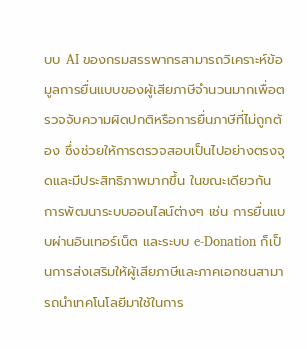บบ AI ของกรมสรรพากรสามารถวิเคราะห์ข้อมูลการยื่นแบบของผู้เสียภาษีจำนวนมากเพื่อตรวจจับความผิดปกติหรือการยื่นภาษีที่ไม่ถูกต้อง ซึ่งช่วยให้การตรวจสอบเป็นไปอย่างตรงจุดและมีประสิทธิภาพมากขึ้น ในขณะเดียวกัน การพัฒนาระบบออนไลน์ต่างๆ เช่น การยื่นแบบผ่านอินเทอร์เน็ต และระบบ e-Donation ก็เป็นการส่งเสริมให้ผู้เสียภาษีและภาคเอกชนสามารถนำเทคโนโลยีมาใช้ในการ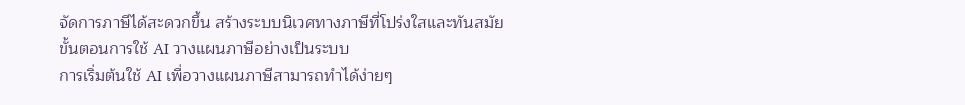จัดการภาษีได้สะดวกขึ้น สร้างระบบนิเวศทางภาษีที่โปร่งใสและทันสมัย
ขั้นตอนการใช้ AI วางแผนภาษีอย่างเป็นระบบ
การเริ่มต้นใช้ AI เพื่อวางแผนภาษีสามารถทำได้ง่ายๆ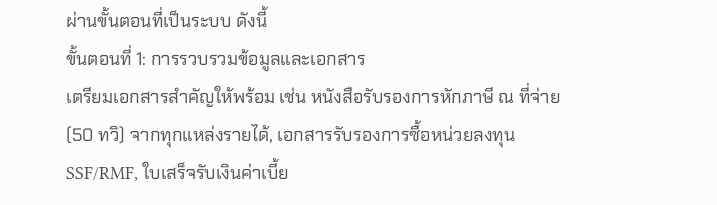ผ่านขั้นตอนที่เป็นระบบ ดังนี้
ขั้นตอนที่ 1: การรวบรวมข้อมูลและเอกสาร
เตรียมเอกสารสำคัญให้พร้อม เช่น หนังสือรับรองการหักภาษี ณ ที่จ่าย (50 ทวิ) จากทุกแหล่งรายได้, เอกสารรับรองการซื้อหน่วยลงทุน SSF/RMF, ใบเสร็จรับเงินค่าเบี้ย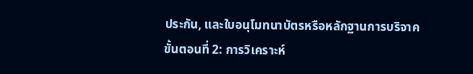ประกัน, และใบอนุโมทนาบัตรหรือหลักฐานการบริจาค
ขั้นตอนที่ 2: การวิเคราะห์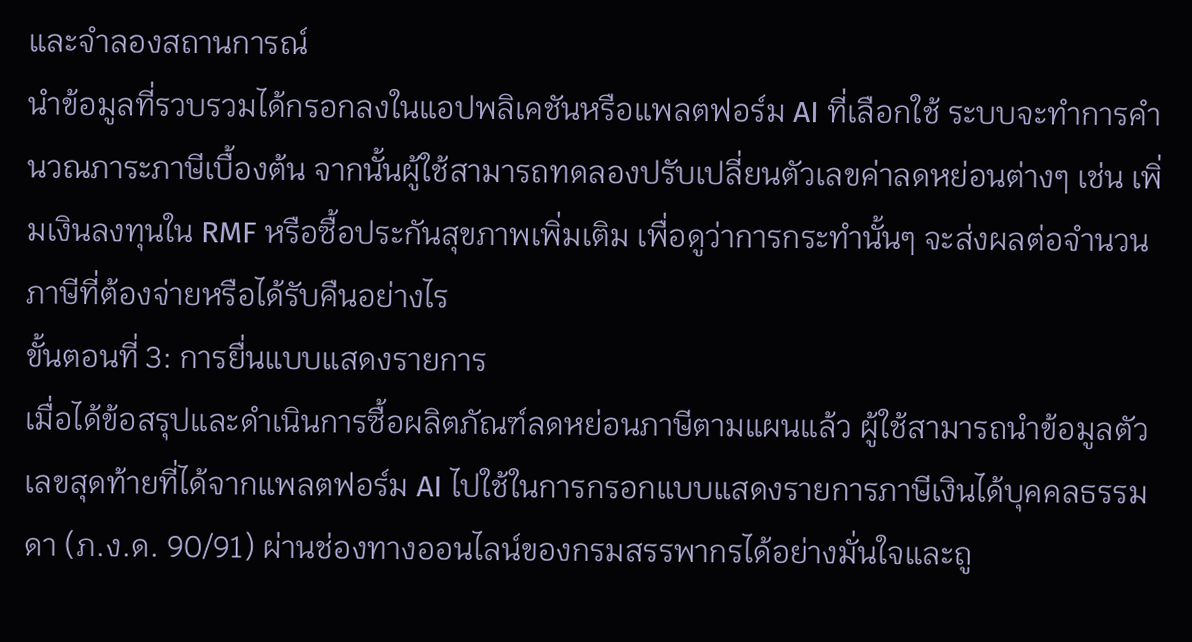และจำลองสถานการณ์
นำข้อมูลที่รวบรวมได้กรอกลงในแอปพลิเคชันหรือแพลตฟอร์ม AI ที่เลือกใช้ ระบบจะทำการคำนวณภาระภาษีเบื้องต้น จากนั้นผู้ใช้สามารถทดลองปรับเปลี่ยนตัวเลขค่าลดหย่อนต่างๆ เช่น เพิ่มเงินลงทุนใน RMF หรือซื้อประกันสุขภาพเพิ่มเติม เพื่อดูว่าการกระทำนั้นๆ จะส่งผลต่อจำนวนภาษีที่ต้องจ่ายหรือได้รับคืนอย่างไร
ขั้นตอนที่ 3: การยื่นแบบแสดงรายการ
เมื่อได้ข้อสรุปและดำเนินการซื้อผลิตภัณฑ์ลดหย่อนภาษีตามแผนแล้ว ผู้ใช้สามารถนำข้อมูลตัวเลขสุดท้ายที่ได้จากแพลตฟอร์ม AI ไปใช้ในการกรอกแบบแสดงรายการภาษีเงินได้บุคคลธรรมดา (ภ.ง.ด. 90/91) ผ่านช่องทางออนไลน์ของกรมสรรพากรได้อย่างมั่นใจและถู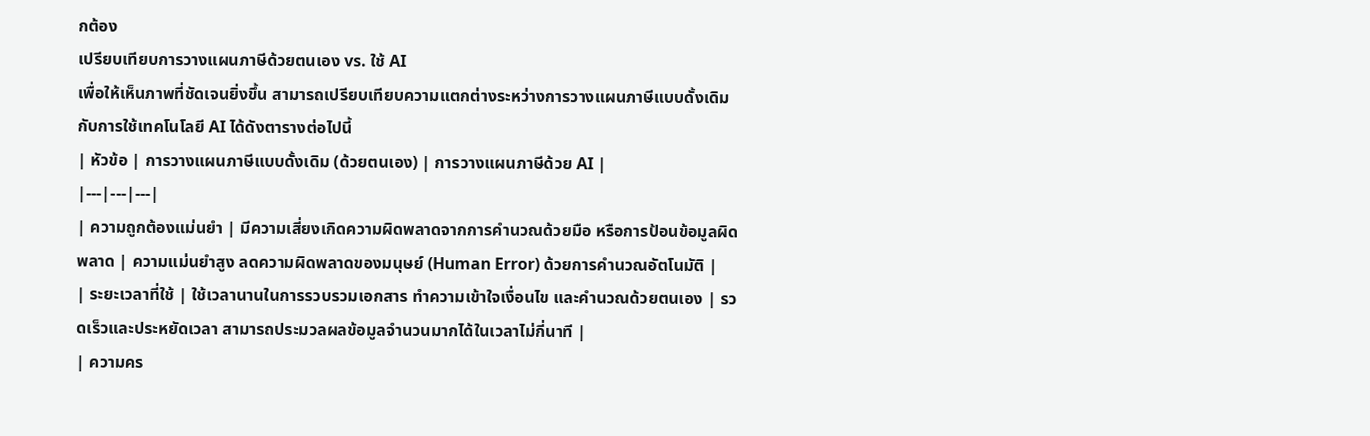กต้อง
เปรียบเทียบการวางแผนภาษีด้วยตนเอง vs. ใช้ AI
เพื่อให้เห็นภาพที่ชัดเจนยิ่งขึ้น สามารถเปรียบเทียบความแตกต่างระหว่างการวางแผนภาษีแบบดั้งเดิมกับการใช้เทคโนโลยี AI ได้ดังตารางต่อไปนี้
| หัวข้อ | การวางแผนภาษีแบบดั้งเดิม (ด้วยตนเอง) | การวางแผนภาษีด้วย AI |
|---|---|---|
| ความถูกต้องแม่นยำ | มีความเสี่ยงเกิดความผิดพลาดจากการคำนวณด้วยมือ หรือการป้อนข้อมูลผิดพลาด | ความแม่นยำสูง ลดความผิดพลาดของมนุษย์ (Human Error) ด้วยการคำนวณอัตโนมัติ |
| ระยะเวลาที่ใช้ | ใช้เวลานานในการรวบรวมเอกสาร ทำความเข้าใจเงื่อนไข และคำนวณด้วยตนเอง | รวดเร็วและประหยัดเวลา สามารถประมวลผลข้อมูลจำนวนมากได้ในเวลาไม่กี่นาที |
| ความคร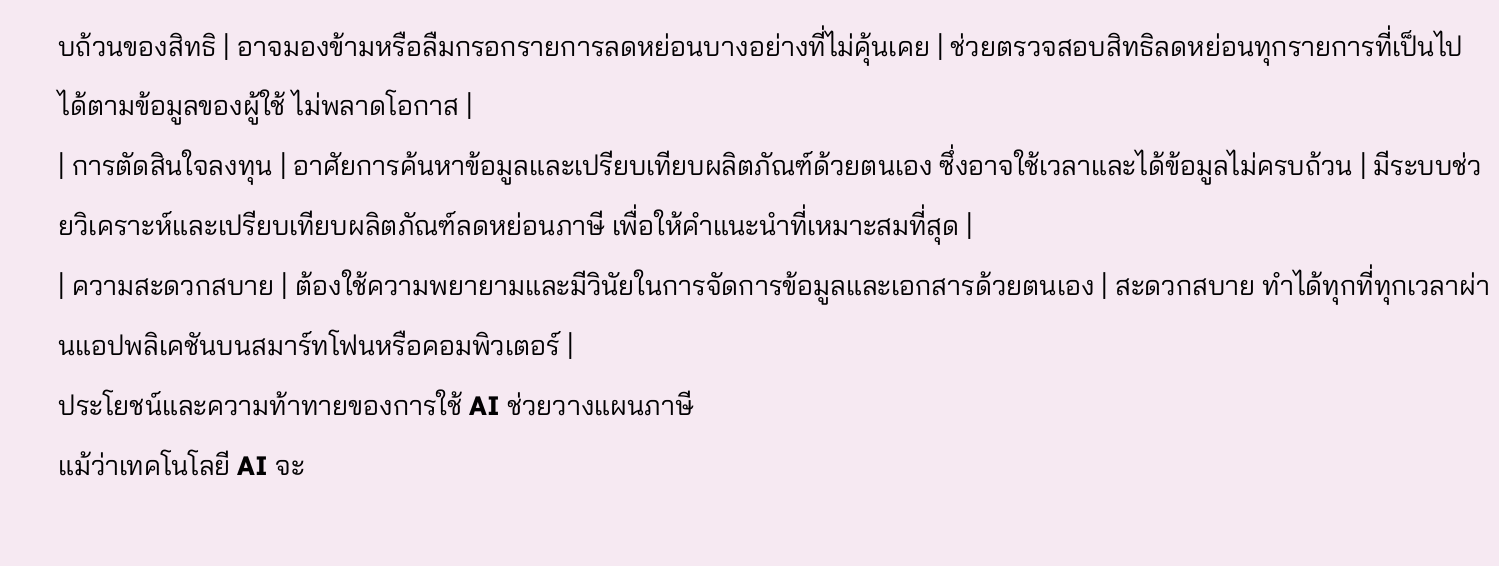บถ้วนของสิทธิ | อาจมองข้ามหรือลืมกรอกรายการลดหย่อนบางอย่างที่ไม่คุ้นเคย | ช่วยตรวจสอบสิทธิลดหย่อนทุกรายการที่เป็นไปได้ตามข้อมูลของผู้ใช้ ไม่พลาดโอกาส |
| การตัดสินใจลงทุน | อาศัยการค้นหาข้อมูลและเปรียบเทียบผลิตภัณฑ์ด้วยตนเอง ซึ่งอาจใช้เวลาและได้ข้อมูลไม่ครบถ้วน | มีระบบช่วยวิเคราะห์และเปรียบเทียบผลิตภัณฑ์ลดหย่อนภาษี เพื่อให้คำแนะนำที่เหมาะสมที่สุด |
| ความสะดวกสบาย | ต้องใช้ความพยายามและมีวินัยในการจัดการข้อมูลและเอกสารด้วยตนเอง | สะดวกสบาย ทำได้ทุกที่ทุกเวลาผ่านแอปพลิเคชันบนสมาร์ทโฟนหรือคอมพิวเตอร์ |
ประโยชน์และความท้าทายของการใช้ AI ช่วยวางแผนภาษี
แม้ว่าเทคโนโลยี AI จะ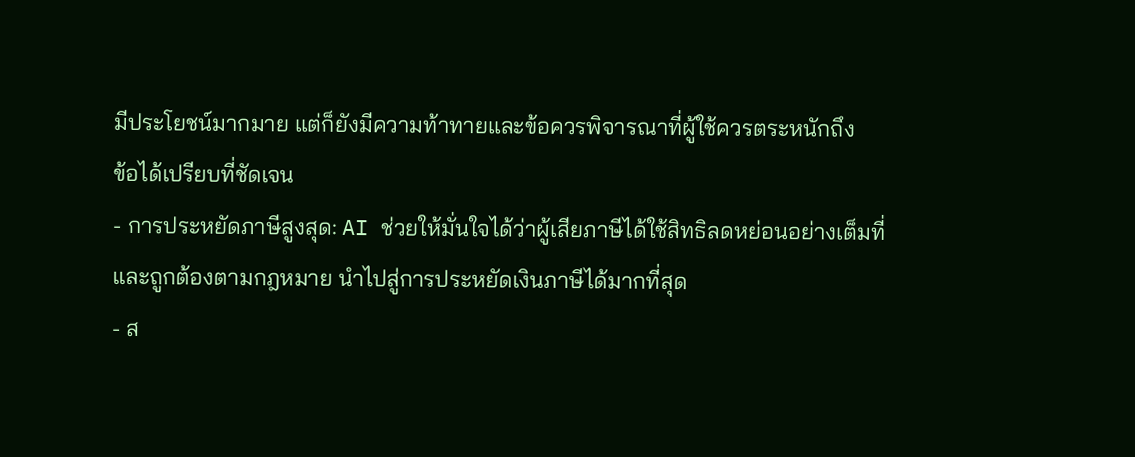มีประโยชน์มากมาย แต่ก็ยังมีความท้าทายและข้อควรพิจารณาที่ผู้ใช้ควรตระหนักถึง
ข้อได้เปรียบที่ชัดเจน
- การประหยัดภาษีสูงสุด: AI ช่วยให้มั่นใจได้ว่าผู้เสียภาษีได้ใช้สิทธิลดหย่อนอย่างเต็มที่และถูกต้องตามกฎหมาย นำไปสู่การประหยัดเงินภาษีได้มากที่สุด
- ส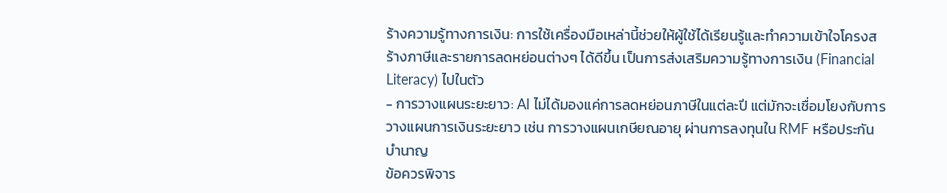ร้างความรู้ทางการเงิน: การใช้เครื่องมือเหล่านี้ช่วยให้ผู้ใช้ได้เรียนรู้และทำความเข้าใจโครงสร้างภาษีและรายการลดหย่อนต่างๆ ได้ดีขึ้น เป็นการส่งเสริมความรู้ทางการเงิน (Financial Literacy) ไปในตัว
- การวางแผนระยะยาว: AI ไม่ได้มองแค่การลดหย่อนภาษีในแต่ละปี แต่มักจะเชื่อมโยงกับการวางแผนการเงินระยะยาว เช่น การวางแผนเกษียณอายุ ผ่านการลงทุนใน RMF หรือประกันบำนาญ
ข้อควรพิจาร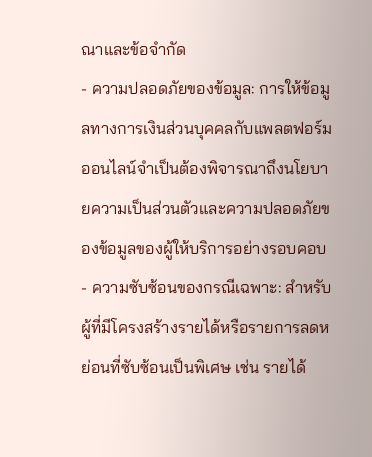ณาและข้อจำกัด
- ความปลอดภัยของข้อมูล: การให้ข้อมูลทางการเงินส่วนบุคคลกับแพลตฟอร์มออนไลน์จำเป็นต้องพิจารณาถึงนโยบายความเป็นส่วนตัวและความปลอดภัยของข้อมูลของผู้ให้บริการอย่างรอบคอบ
- ความซับซ้อนของกรณีเฉพาะ: สำหรับผู้ที่มีโครงสร้างรายได้หรือรายการลดหย่อนที่ซับซ้อนเป็นพิเศษ เช่น รายได้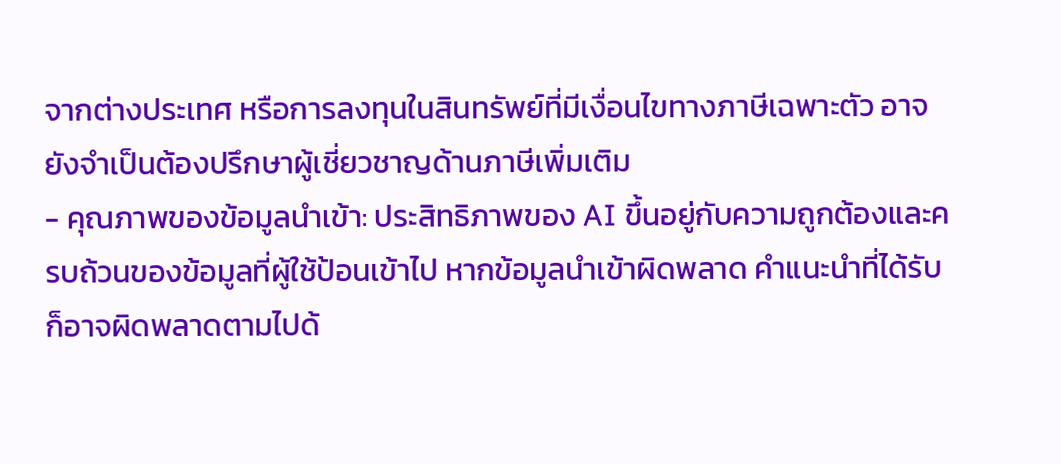จากต่างประเทศ หรือการลงทุนในสินทรัพย์ที่มีเงื่อนไขทางภาษีเฉพาะตัว อาจยังจำเป็นต้องปรึกษาผู้เชี่ยวชาญด้านภาษีเพิ่มเติม
- คุณภาพของข้อมูลนำเข้า: ประสิทธิภาพของ AI ขึ้นอยู่กับความถูกต้องและครบถ้วนของข้อมูลที่ผู้ใช้ป้อนเข้าไป หากข้อมูลนำเข้าผิดพลาด คำแนะนำที่ได้รับก็อาจผิดพลาดตามไปด้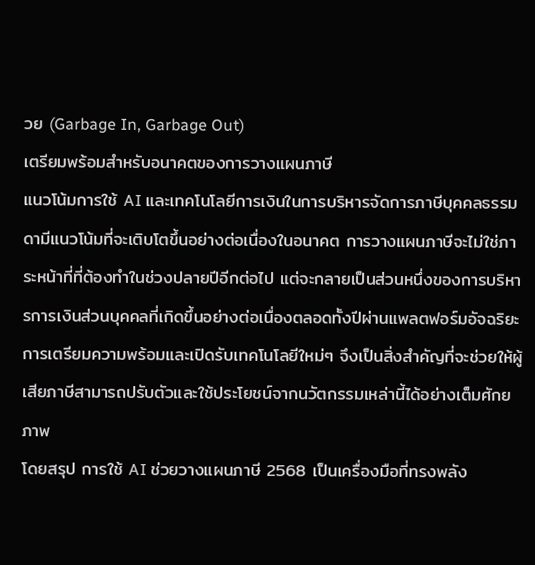วย (Garbage In, Garbage Out)
เตรียมพร้อมสำหรับอนาคตของการวางแผนภาษี
แนวโน้มการใช้ AI และเทคโนโลยีการเงินในการบริหารจัดการภาษีบุคคลธรรมดามีแนวโน้มที่จะเติบโตขึ้นอย่างต่อเนื่องในอนาคต การวางแผนภาษีจะไม่ใช่ภาระหน้าที่ที่ต้องทำในช่วงปลายปีอีกต่อไป แต่จะกลายเป็นส่วนหนึ่งของการบริหารการเงินส่วนบุคคลที่เกิดขึ้นอย่างต่อเนื่องตลอดทั้งปีผ่านแพลตฟอร์มอัจฉริยะ การเตรียมความพร้อมและเปิดรับเทคโนโลยีใหม่ๆ จึงเป็นสิ่งสำคัญที่จะช่วยให้ผู้เสียภาษีสามารถปรับตัวและใช้ประโยชน์จากนวัตกรรมเหล่านี้ได้อย่างเต็มศักยภาพ
โดยสรุป การใช้ AI ช่วยวางแผนภาษี 2568 เป็นเครื่องมือที่ทรงพลัง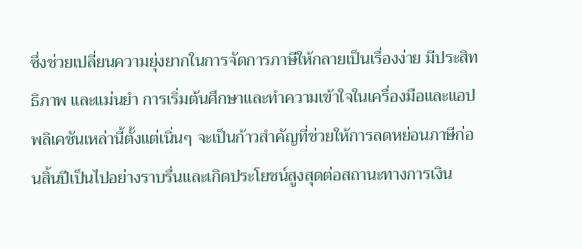ซึ่งช่วยเปลี่ยนความยุ่งยากในการจัดการภาษีให้กลายเป็นเรื่องง่าย มีประสิทธิภาพ และแม่นยำ การเริ่มต้นศึกษาและทำความเข้าใจในเครื่องมือและแอปพลิเคชันเหล่านี้ตั้งแต่เนิ่นๆ จะเป็นก้าวสำคัญที่ช่วยให้การลดหย่อนภาษีก่อนสิ้นปีเป็นไปอย่างราบรื่นและเกิดประโยชน์สูงสุดต่อสถานะทางการเงิน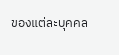ของแต่ละบุคคล